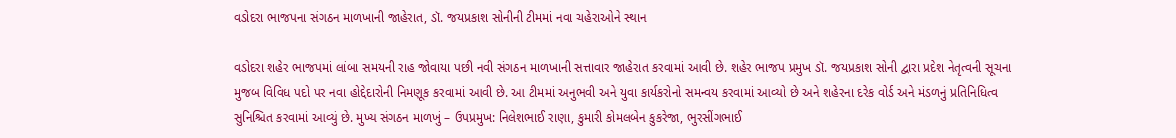વડોદરા ભાજપના સંગઠન માળખાની જાહેરાત, ડૉ. જયપ્રકાશ સોનીની ટીમમાં નવા ચહેરાઓને સ્થાન

વડોદરા શહેર ભાજપમાં લાંબા સમયની રાહ જોવાયા પછી નવી સંગઠન માળખાની સત્તાવાર જાહેરાત કરવામાં આવી છે. શહેર ભાજપ પ્રમુખ ડૉ. જયપ્રકાશ સોની દ્વારા પ્રદેશ નેતૃત્વની સૂચના મુજબ વિવિધ પદો પર નવા હોદ્દેદારોની નિમણૂક કરવામાં આવી છે. આ ટીમમાં અનુભવી અને યુવા કાર્યકરોનો સમન્વય કરવામાં આવ્યો છે અને શહેરના દરેક વોર્ડ અને મંડળનું પ્રતિનિધિત્વ સુનિશ્ચિત કરવામાં આવ્યું છે. મુખ્ય સંગઠન માળખું – ઉપપ્રમુખ: નિલેશભાઈ રાણા, કુમારી કોમલબેન કુકરેજા, ભુરસીંગભાઈ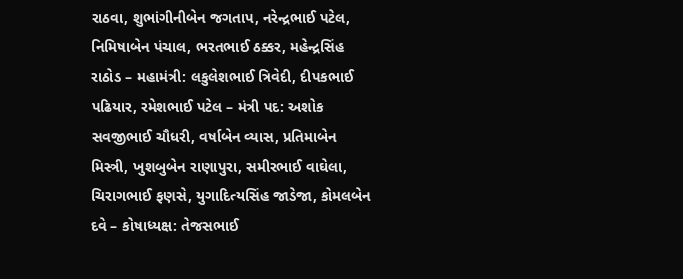રાઠવા, શુભાંગીનીબેન જગતાપ, નરેન્દ્રભાઈ પટેલ, નિમિષાબેન પંચાલ, ભરતભાઈ ઠક્કર, મહેન્દ્રસિંહ રાઠોડ – મહામંત્રી: લકુલેશભાઈ ત્રિવેદી, દીપકભાઈ પઢિયાર, રમેશભાઈ પટેલ – મંત્રી પદ: અશોક સવજીભાઈ ચૌધરી, વર્ષાબેન વ્યાસ, પ્રતિમાબેન મિસ્ત્રી, ખુશબુબેન રાણાપુરા, સમીરભાઈ વાઘેલા, ચિરાગભાઈ ફણસે, યુગાદિત્યસિંહ જાડેજા, કોમલબેન દવે – કોષાધ્યક્ષ: તેજસભાઈ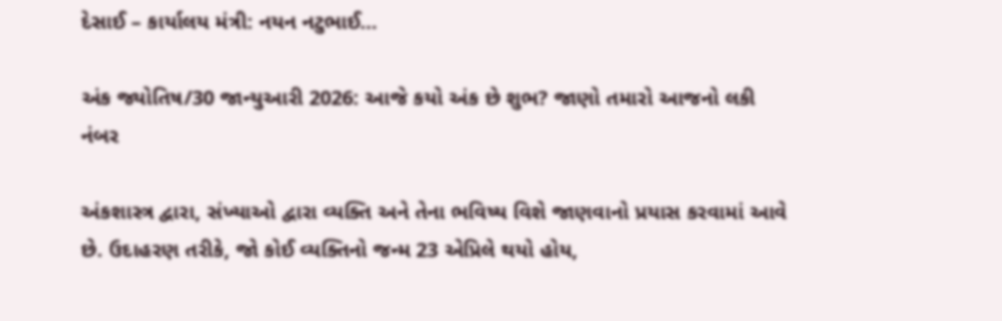દેસાઈ – કાર્યાલય મંત્રી: નયન નટુભાઈ…

અંક જ્યોતિષ/30 જાન્યુઆરી 2026: આજે કયો અંક છે શુભ? જાણો તમારો આજનો લકી નંબર

અંકશાસ્ત્ર દ્વારા, સંખ્યાઓ દ્વારા વ્યક્તિ અને તેના ભવિષ્ય વિશે જાણવાનો પ્રયાસ કરવામાં આવે છે. ઉદાહરણ તરીકે, જો કોઈ વ્યક્તિનો જન્મ 23 એપ્રિલે થયો હોય,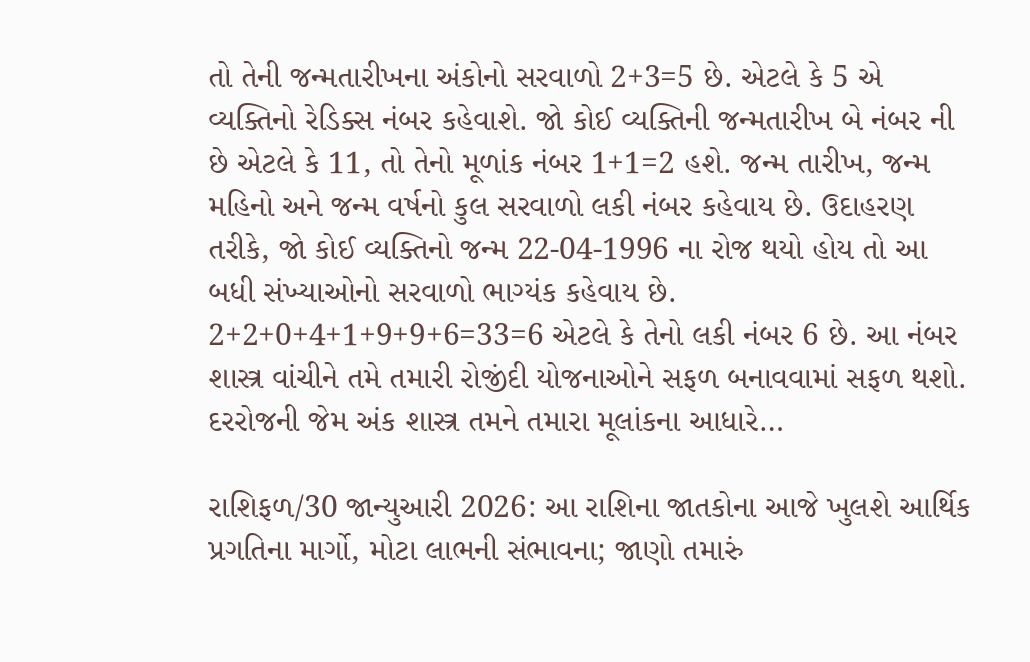તો તેની જન્મતારીખના અંકોનો સરવાળો 2+3=5 છે. એટલે કે 5 એ વ્યક્તિનો રેડિક્સ નંબર કહેવાશે. જો કોઈ વ્યક્તિની જન્મતારીખ બે નંબર ની છે એટલે કે 11, તો તેનો મૂળાંક નંબર 1+1=2 હશે. જન્મ તારીખ, જન્મ મહિનો અને જન્મ વર્ષનો કુલ સરવાળો લકી નંબર કહેવાય છે. ઉદાહરણ તરીકે, જો કોઈ વ્યક્તિનો જન્મ 22-04-1996 ના રોજ થયો હોય તો આ બધી સંખ્યાઓનો સરવાળો ભાગ્યંક કહેવાય છે. 2+2+0+4+1+9+9+6=33=6 એટલે કે તેનો લકી નંબર 6 છે. આ નંબર શાસ્ત્ર વાંચીને તમે તમારી રોજીંદી યોજનાઓને સફળ બનાવવામાં સફળ થશો. દરરોજની જેમ અંક શાસ્ત્ર તમને તમારા મૂલાંકના આધારે…

રાશિફળ/30 જાન્યુઆરી 2026: આ રાશિના જાતકોના આજે ખુલશે આર્થિક પ્રગતિના માર્ગો, મોટા લાભની સંભાવના; જાણો તમારું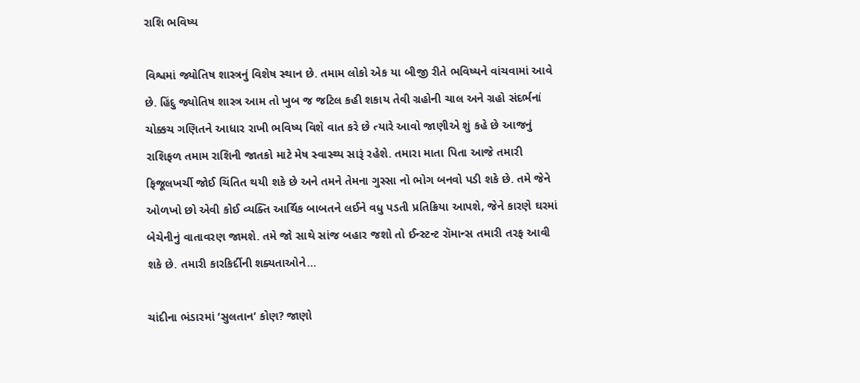રાશિ ભવિષ્ય

વિશ્વમાં જ્યોતિષ શાસ્ત્રનું વિશેષ સ્થાન છે. તમામ લોકો એક યા બીજી રીતે ભવિષ્યને વાંચવામાં આવે છે. હિંદુ જ્યોતિષ શાસ્ત્ર આમ તો ખુબ જ જટિલ કહી શકાય તેવી ગ્રહોની ચાલ અને ગ્રહો સંદર્ભનાં ચોક્કચ ગણિતને આધાર રાખી ભવિષ્ય વિશે વાત કરે છે ત્યારે આવો જાણીએ શું કહે છે આજનું રાશિફળ તમામ રાશિની જાતકો માટે મેષ સ્વાસ્થ્ય સારૂં રહેશે. તમારા માતા પિતા આજે તમારી ફિજૂલખર્ચી જોઈ ચિંતિત થયી શકે છે અને તમને તેમના ગુસ્સા નો ભોગ બનવો પડી શકે છે. તમે જેને ઓળખો છો એવી કોઈ વ્યક્તિ આર્થિક બાબતને લઈને વધુ પડતી પ્રતિક્રિયા આપશે, જેને કારણે ઘરમાં બેચેનીનું વાતાવરણ જામશે. તમે જો સાથે સાંજ બહાર જશો તો ઈન્સ્ટન્ટ રૉમાન્સ તમારી તરફ આવી શકે છે. તમારી કારકિર્દીની શક્યતાઓને…

ચાંદીના ભંડારમાં ‘સુલતાન’ કોણ? જાણો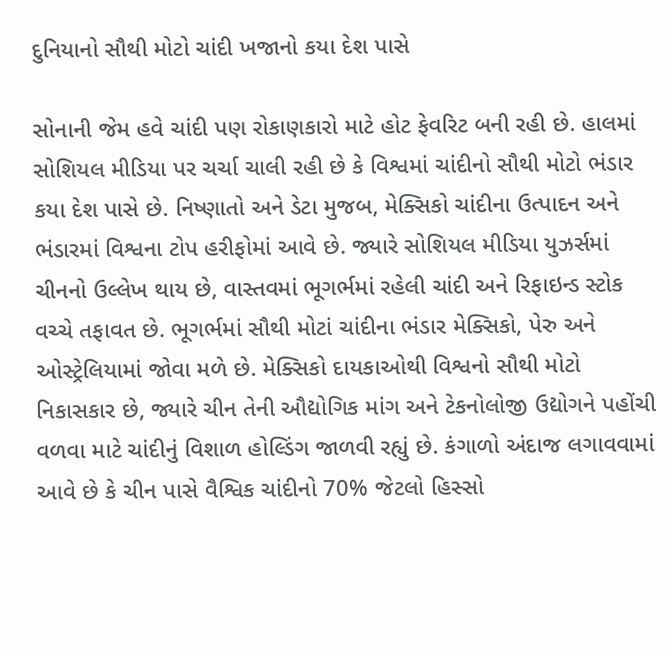દુનિયાનો સૌથી મોટો ચાંદી ખજાનો કયા દેશ પાસે

સોનાની જેમ હવે ચાંદી પણ રોકાણકારો માટે હોટ ફેવરિટ બની રહી છે. હાલમાં સોશિયલ મીડિયા પર ચર્ચા ચાલી રહી છે કે વિશ્વમાં ચાંદીનો સૌથી મોટો ભંડાર કયા દેશ પાસે છે. નિષ્ણાતો અને ડેટા મુજબ, મેક્સિકો ચાંદીના ઉત્પાદન અને ભંડારમાં વિશ્વના ટોપ હરીફોમાં આવે છે. જ્યારે સોશિયલ મીડિયા યુઝર્સમાં ચીનનો ઉલ્લેખ થાય છે, વાસ્તવમાં ભૂગર્ભમાં રહેલી ચાંદી અને રિફાઇન્ડ સ્ટોક વચ્ચે તફાવત છે. ભૂગર્ભમાં સૌથી મોટાં ચાંદીના ભંડાર મેક્સિકો, પેરુ અને ઓસ્ટ્રેલિયામાં જોવા મળે છે. મેક્સિકો દાયકાઓથી વિશ્વનો સૌથી મોટો નિકાસકાર છે, જ્યારે ચીન તેની ઔદ્યોગિક માંગ અને ટેકનોલોજી ઉદ્યોગને પહોંચી વળવા માટે ચાંદીનું વિશાળ હોલ્ડિંગ જાળવી રહ્યું છે. કંગાળો અંદાજ લગાવવામાં આવે છે કે ચીન પાસે વૈશ્વિક ચાંદીનો 70% જેટલો હિસ્સો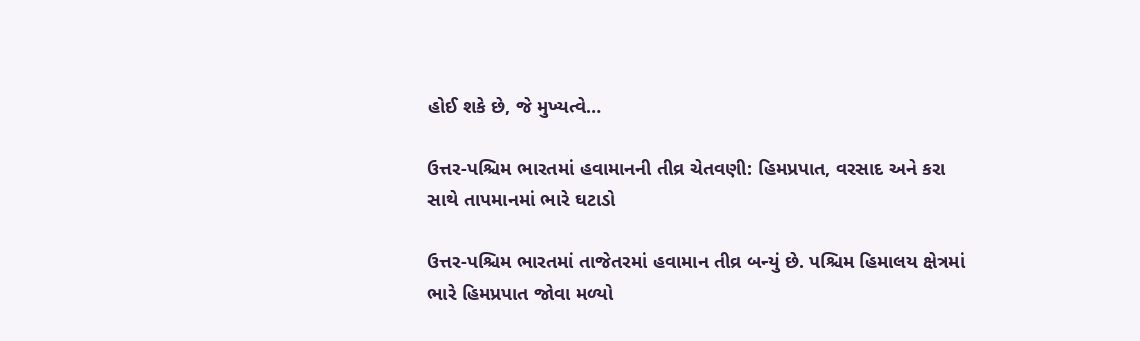હોઈ શકે છે, જે મુખ્યત્વે…

ઉત્તર-પશ્ચિમ ભારતમાં હવામાનની તીવ્ર ચેતવણી: હિમપ્રપાત, વરસાદ અને કરા સાથે તાપમાનમાં ભારે ઘટાડો

ઉત્તર-પશ્ચિમ ભારતમાં તાજેતરમાં હવામાન તીવ્ર બન્યું છે. પશ્ચિમ હિમાલય ક્ષેત્રમાં ભારે હિમપ્રપાત જોવા મળ્યો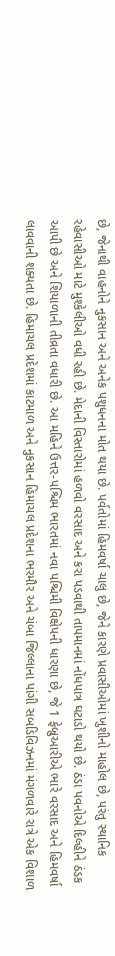છે, જેનાથી વાહનોને નુકસાન અને અનેક પશુધનના મોત થયા છે. પર્વતોમાં હિમવર્ષા ચાલુ છે, જેને કારણે પ્રવાસીઓમાં ખુશીનો માહોલ છે, પરંતુ સ્થાનિક રહેવાસીઓ માટે મુશ્કેલીઓ વધી રહી છે. મેદાની વિસ્તારોમાં હળવો વરસાદ અને કરા પડવાથી તાપમાનમાં નોંધપાત્ર ઘટાડો થયો છે. ઠંડા પવનોએ દિલ્હીને ઠંડક આપી છે અને શિયાળાની તીવ્રતા વધારી છે. આ મહિને ઉત્તર-પશ્ચિમ ભારતમાં નવા પશ્ચિમી વિક્ષેપની ધારણા છે, જે 1 ફેબ્રુઆરીએ ભારે વરસાદ અને હિમવર્ષા લાવવાની શક્યતા છે. હિમાચલ પ્રદેશમાં કાટમાળ અને નુકસાન હિમાચલ પ્રદેશના ભરમૌર અને ચંબા જિલ્લાના પાંગી સબડિવિઝનમાં મંગળવારે રાત્રે એક વિશાળ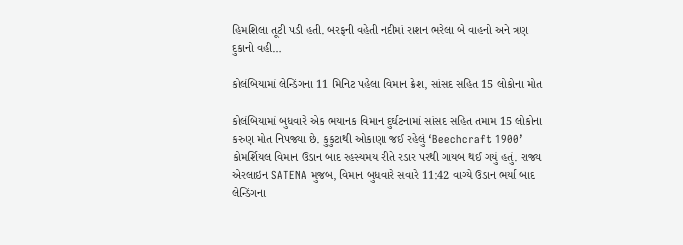હિમશિલા તૂટી પડી હતી. બરફની વહેતી નદીમાં રાશન ભરેલા બે વાહનો અને ત્રણ દુકાનો વહી…

કોલંબિયામાં લેન્ડિંગના 11 મિનિટ પહેલા વિમાન ક્રેશ, સાંસદ સહિત 15 લોકોના મોત

કોલંબિયામાં બુધવારે એક ભયાનક વિમાન દુર્ઘટનામાં સાંસદ સહિત તમામ 15 લોકોના કરુણ મોત નિપજ્યા છે. કુકુટાથી ઓકાણા જઈ રહેલું ‘Beechcraft 1900’ કોમર્શિયલ વિમાન ઉડાન બાદ રહસ્યમય રીતે રડાર પરથી ગાયબ થઈ ગયું હતું. રાજ્ય એરલાઇન SATENA મુજબ, વિમાન બુધવારે સવારે 11:42 વાગ્યે ઉડાન ભર્યા બાદ લેન્ડિંગના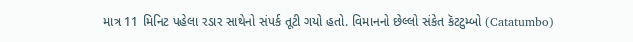માત્ર 11 મિનિટ પહેલા રડાર સાથેનો સંપર્ક તૂટી ગયો હતો. વિમાનનો છેલ્લો સંકેત કૅટટુમ્બો (Catatumbo)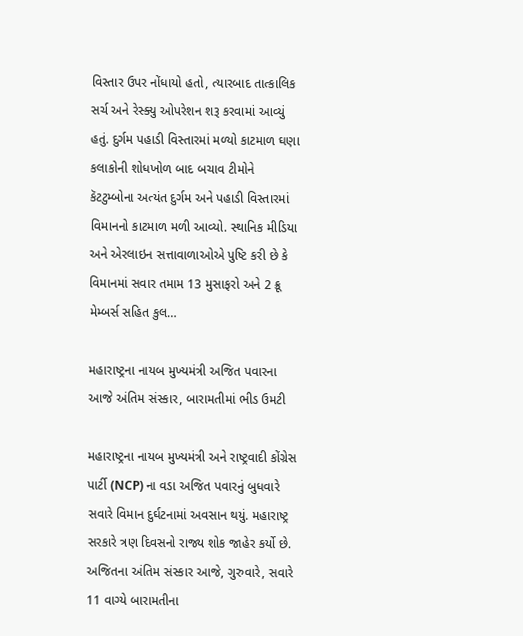વિસ્તાર ઉપર નોંધાયો હતો, ત્યારબાદ તાત્કાલિક સર્ચ અને રેસ્ક્યુ ઓપરેશન શરૂ કરવામાં આવ્યું હતું. દુર્ગમ પહાડી વિસ્તારમાં મળ્યો કાટમાળ ઘણા કલાકોની શોધખોળ બાદ બચાવ ટીમોને કૅટટુમ્બોના અત્યંત દુર્ગમ અને પહાડી વિસ્તારમાં વિમાનનો કાટમાળ મળી આવ્યો. સ્થાનિક મીડિયા અને એરલાઇન સત્તાવાળાઓએ પુષ્ટિ કરી છે કે વિમાનમાં સવાર તમામ 13 મુસાફરો અને 2 ક્રૂ મેમ્બર્સ સહિત કુલ…

મહારાષ્ટ્રના નાયબ મુખ્યમંત્રી અજિત પવારના આજે અંતિમ સંસ્કાર, બારામતીમાં ભીડ ઉમટી

મહારાષ્ટ્રના નાયબ મુખ્યમંત્રી અને રાષ્ટ્રવાદી કોંગ્રેસ પાર્ટી (NCP) ના વડા અજિત પવારનું બુધવારે સવારે વિમાન દુર્ઘટનામાં અવસાન થયું. મહારાષ્ટ્ર સરકારે ત્રણ દિવસનો રાજ્ય શોક જાહેર કર્યો છે. અજિતના અંતિમ સંસ્કાર આજે, ગુરુવારે, સવારે 11 વાગ્યે બારામતીના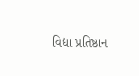વિદ્યા પ્રતિષ્ઠાન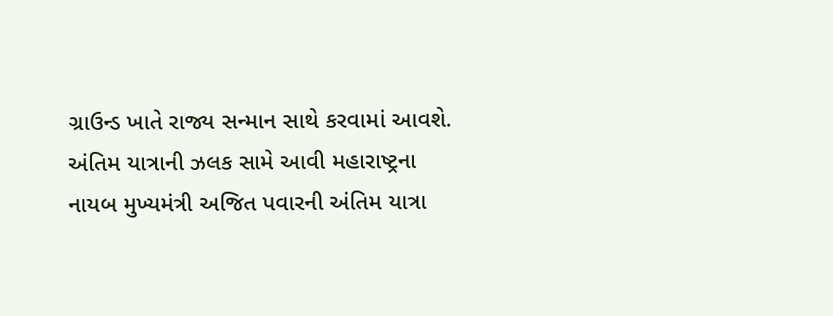ગ્રાઉન્ડ ખાતે રાજ્ય સન્માન સાથે કરવામાં આવશે. અંતિમ યાત્રાની ઝલક સામે આવી મહારાષ્ટ્રના નાયબ મુખ્યમંત્રી અજિત પવારની અંતિમ યાત્રા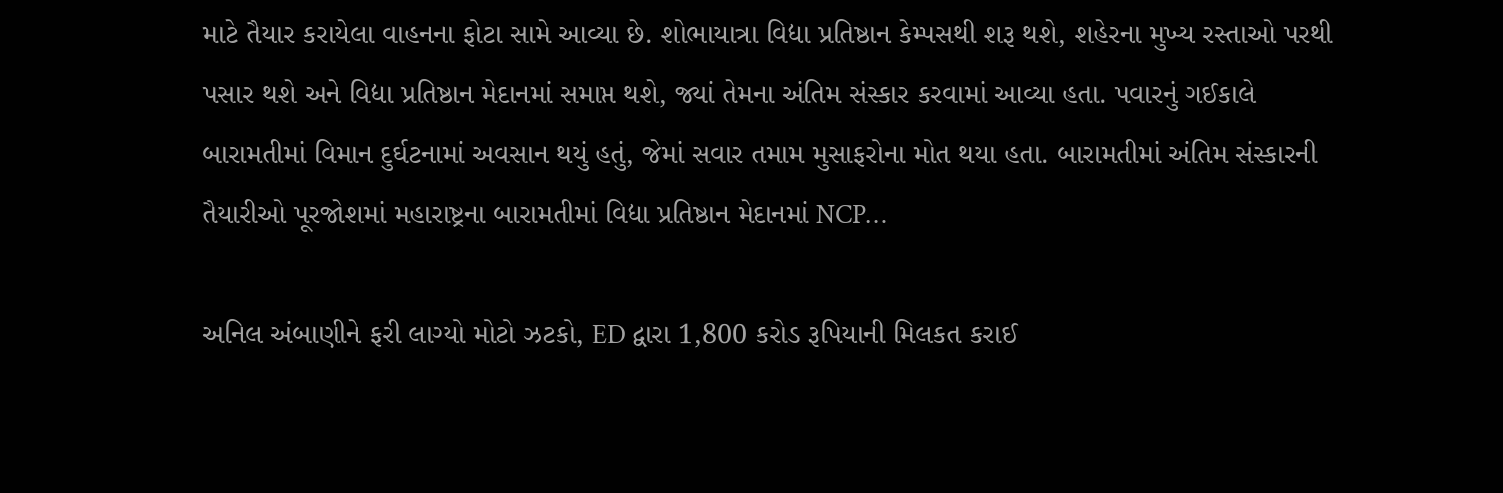માટે તૈયાર કરાયેલા વાહનના ફોટા સામે આવ્યા છે. શોભાયાત્રા વિદ્યા પ્રતિષ્ઠાન કેમ્પસથી શરૂ થશે, શહેરના મુખ્ય રસ્તાઓ પરથી પસાર થશે અને વિદ્યા પ્રતિષ્ઠાન મેદાનમાં સમાપ્ત થશે, જ્યાં તેમના અંતિમ સંસ્કાર કરવામાં આવ્યા હતા. પવારનું ગઈકાલે બારામતીમાં વિમાન દુર્ઘટનામાં અવસાન થયું હતું, જેમાં સવાર તમામ મુસાફરોના મોત થયા હતા. બારામતીમાં અંતિમ સંસ્કારની તૈયારીઓ પૂરજોશમાં મહારાષ્ટ્રના બારામતીમાં વિદ્યા પ્રતિષ્ઠાન મેદાનમાં NCP…

અનિલ અંબાણીને ફરી લાગ્યો મોટો ઝટકો, ED દ્વારા 1,800 કરોડ રૂપિયાની મિલકત કરાઈ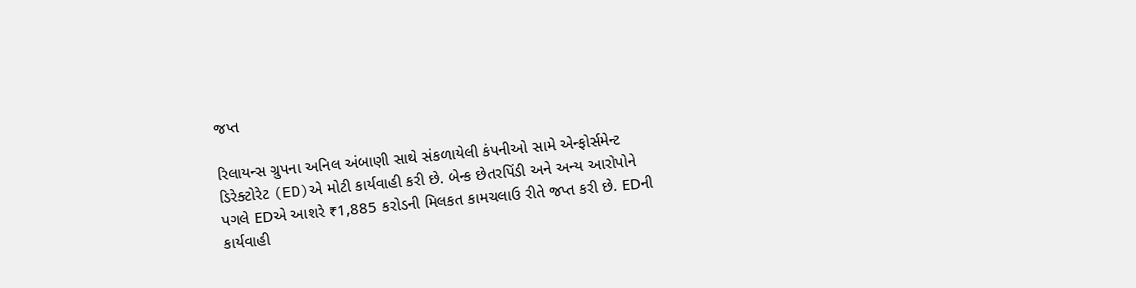જપ્ત

રિલાયન્સ ગ્રુપના અનિલ અંબાણી સાથે સંકળાયેલી કંપનીઓ સામે એન્ફોર્સમેન્ટ ડિરેક્ટોરેટ (ED)એ મોટી કાર્યવાહી કરી છે. બેન્ક છેતરપિંડી અને અન્ય આરોપોને પગલે EDએ આશરે ₹1,885 કરોડની મિલકત કામચલાઉ રીતે જપ્ત કરી છે. EDની કાર્યવાહી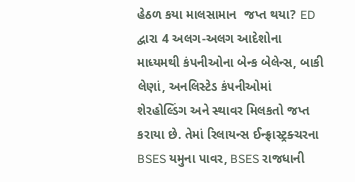હેઠળ કયા માલસામાન  જપ્ત થયા? ED દ્વારા 4 અલગ-અલગ આદેશોના માધ્યમથી કંપનીઓના બેન્ક બેલેન્સ, બાકી લેણાં, અનલિસ્ટેડ કંપનીઓમાં શેરહોલ્ડિંગ અને સ્થાવર મિલકતો જપ્ત કરાયા છે. તેમાં રિલાયન્સ ઈન્ફ્રાસ્ટ્રક્ચરના BSES યમુના પાવર, BSES રાજધાની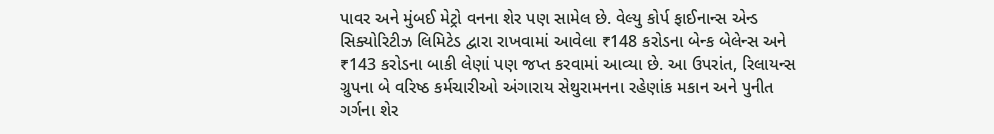પાવર અને મુંબઈ મેટ્રો વનના શેર પણ સામેલ છે. વેલ્યુ કોર્પ ફાઈનાન્સ એન્ડ સિક્યોરિટીઝ લિમિટેડ દ્વારા રાખવામાં આવેલા ₹148 કરોડના બેન્ક બેલેન્સ અને ₹143 કરોડના બાકી લેણાં પણ જપ્ત કરવામાં આવ્યા છે. આ ઉપરાંત, રિલાયન્સ ગ્રુપના બે વરિષ્ઠ કર્મચારીઓ અંગારાય સેથુરામનના રહેણાંક મકાન અને પુનીત ગર્ગના શેર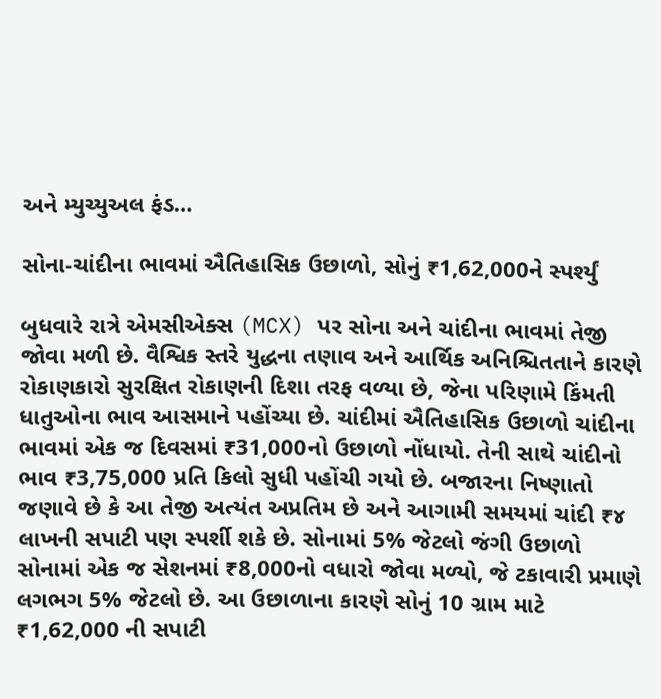અને મ્યુચ્યુઅલ ફંડ…

સોના-ચાંદીના ભાવમાં ઐતિહાસિક ઉછાળો, સોનું ₹1,62,000ને સ્પર્શ્યું

બુધવારે રાત્રે એમસીએક્સ (MCX) પર સોના અને ચાંદીના ભાવમાં તેજી જોવા મળી છે. વૈશ્વિક સ્તરે યુદ્ધના તણાવ અને આર્થિક અનિશ્ચિતતાને કારણે રોકાણકારો સુરક્ષિત રોકાણની દિશા તરફ વળ્યા છે, જેના પરિણામે કિંમતી ધાતુઓના ભાવ આસમાને પહોંચ્યા છે. ચાંદીમાં ઐતિહાસિક ઉછાળો ચાંદીના ભાવમાં એક જ દિવસમાં ₹31,000નો ઉછાળો નોંધાયો. તેની સાથે ચાંદીનો ભાવ ₹3,75,000 પ્રતિ કિલો સુધી પહોંચી ગયો છે. બજારના નિષ્ણાતો જણાવે છે કે આ તેજી અત્યંત અપ્રતિમ છે અને આગામી સમયમાં ચાંદી ₹૪ લાખની સપાટી પણ સ્પર્શી શકે છે. સોનામાં 5% જેટલો જંગી ઉછાળો સોનામાં એક જ સેશનમાં ₹8,000નો વધારો જોવા મળ્યો, જે ટકાવારી પ્રમાણે લગભગ 5% જેટલો છે. આ ઉછાળાના કારણે સોનું 10 ગ્રામ માટે ₹1,62,000 ની સપાટી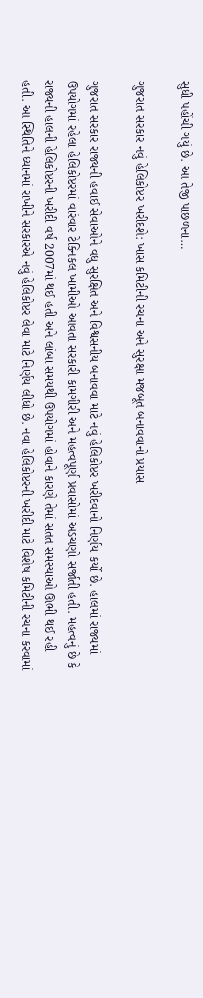સુધી પહોંચી ગયું છે. આ તેજી પાછળના…

ગુજરાત સરકાર નવું હેલિકોપ્ટર ખરીદશે: ખાસ કમિટીની રચના અને સુરક્ષા મજબૂત બનાવવાનો પ્રયાસ

ગુજરાત સરકાર રાજ્યની હવાઈ સેવાઓને વધુ સુરક્ષિત અને વિશ્વસનીય બનાવવા માટે નવું હેલિકોપ્ટર ખરીદવાનો નિર્ણય કર્યો છે. હાલમાં રાજ્યમાં ઉપયોગમાં રહેલા હેલિકોપ્ટરમાં વારંવાર ટેક્નિકલ ખામીઓ આવતા સરકારી કામગીરી અને મહત્વપૂર્ણ પ્રવાસોમાં અડચણો સર્જાતી હતી. મહત્વનું છે કે રાજ્યની હાલની હેલિકોપ્ટરની ખરીદી વર્ષ 2007માં થઈ હતી અને લાંબા સમયથી ઉપયોગમાં હોવાને કારણે તેમાં સતત સમસ્યાઓ ઊભી થઈ રહી હતી. આ સ્થિતિને ધ્યાનમાં રાખીને સરકારએ નવું હેલિકોપ્ટર લેવા માટે નિર્ણય લીધો છે. નવા હેલિકોપ્ટરની ખરીદી માટે વિશેષ કમિટીની રચના કરવામાં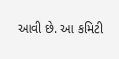આવી છે. આ કમિટી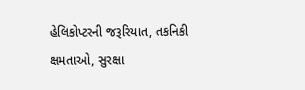હેલિકોપ્ટરની જરૂરિયાત, તકનિકી ક્ષમતાઓ, સુરક્ષા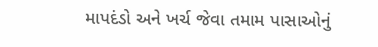માપદંડો અને ખર્ચ જેવા તમામ પાસાઓનું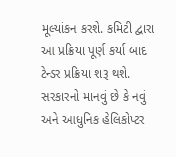મૂલ્યાંકન કરશે. કમિટી દ્વારા આ પ્રક્રિયા પૂર્ણ કર્યા બાદ ટેન્ડર પ્રક્રિયા શરૂ થશે. સરકારનો માનવું છે કે નવું અને આધુનિક હેલિકોપ્ટર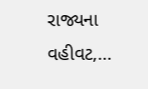રાજ્યના વહીવટ,…